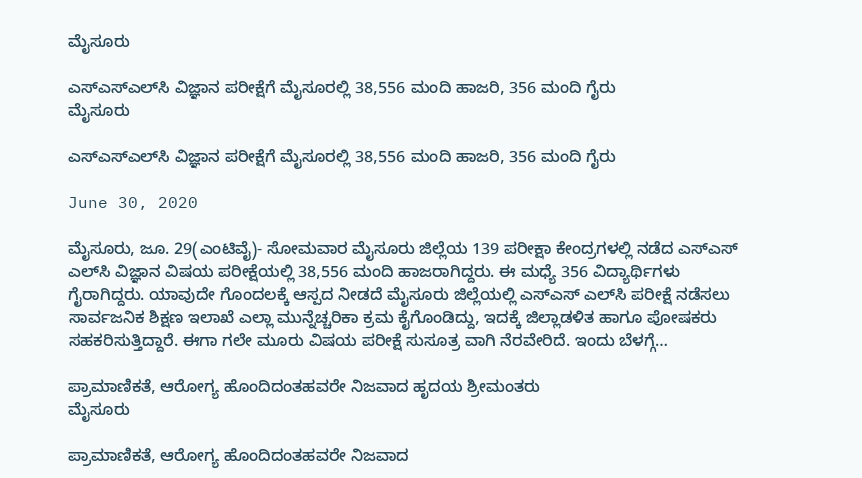ಮೈಸೂರು

ಎಸ್‍ಎಸ್‍ಎಲ್‍ಸಿ ವಿಜ್ಞಾನ ಪರೀಕ್ಷೆಗೆ ಮೈಸೂರಲ್ಲಿ 38,556 ಮಂದಿ ಹಾಜರಿ, 356 ಮಂದಿ ಗೈರು
ಮೈಸೂರು

ಎಸ್‍ಎಸ್‍ಎಲ್‍ಸಿ ವಿಜ್ಞಾನ ಪರೀಕ್ಷೆಗೆ ಮೈಸೂರಲ್ಲಿ 38,556 ಮಂದಿ ಹಾಜರಿ, 356 ಮಂದಿ ಗೈರು

June 30, 2020

ಮೈಸೂರು, ಜೂ. 29(ಎಂಟಿವೈ)- ಸೋಮವಾರ ಮೈಸೂರು ಜಿಲ್ಲೆಯ 139 ಪರೀಕ್ಷಾ ಕೇಂದ್ರಗಳಲ್ಲಿ ನಡೆದ ಎಸ್‍ಎಸ್ ಎಲ್‍ಸಿ ವಿಜ್ಞಾನ ವಿಷಯ ಪರೀಕ್ಷೆಯಲ್ಲಿ 38,556 ಮಂದಿ ಹಾಜರಾಗಿದ್ದರು. ಈ ಮಧ್ಯೆ 356 ವಿದ್ಯಾರ್ಥಿಗಳು ಗೈರಾಗಿದ್ದರು. ಯಾವುದೇ ಗೊಂದಲಕ್ಕೆ ಆಸ್ಪದ ನೀಡದೆ ಮೈಸೂರು ಜಿಲ್ಲೆಯಲ್ಲಿ ಎಸ್‍ಎಸ್ ಎಲ್‍ಸಿ ಪರೀಕ್ಷೆ ನಡೆಸಲು ಸಾರ್ವಜನಿಕ ಶಿಕ್ಷಣ ಇಲಾಖೆ ಎಲ್ಲಾ ಮುನ್ನೆಚ್ಚರಿಕಾ ಕ್ರಮ ಕೈಗೊಂಡಿದ್ದು, ಇದಕ್ಕೆ ಜಿಲ್ಲಾಡಳಿತ ಹಾಗೂ ಪೋಷಕರು ಸಹಕರಿಸುತ್ತಿದ್ದಾರೆ. ಈಗಾ ಗಲೇ ಮೂರು ವಿಷಯ ಪರೀಕ್ಷೆ ಸುಸೂತ್ರ ವಾಗಿ ನೆರವೇರಿದೆ. ಇಂದು ಬೆಳಗ್ಗೆ…

ಪ್ರಾಮಾಣಿಕತೆ, ಆರೋಗ್ಯ ಹೊಂದಿದಂತಹವರೇ ನಿಜವಾದ ಹೃದಯ ಶ್ರೀಮಂತರು
ಮೈಸೂರು

ಪ್ರಾಮಾಣಿಕತೆ, ಆರೋಗ್ಯ ಹೊಂದಿದಂತಹವರೇ ನಿಜವಾದ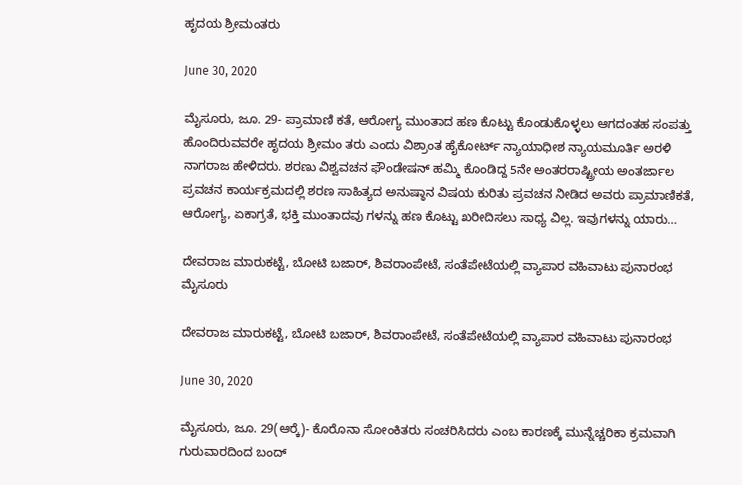ಹೃದಯ ಶ್ರೀಮಂತರು

June 30, 2020

ಮೈಸೂರು, ಜೂ. 29- ಪ್ರಾಮಾಣಿ ಕತೆ, ಆರೋಗ್ಯ ಮುಂತಾದ ಹಣ ಕೊಟ್ಟು ಕೊಂಡುಕೊಳ್ಳಲು ಆಗದಂತಹ ಸಂಪತ್ತು ಹೊಂದಿರುವವರೇ ಹೃದಯ ಶ್ರೀಮಂ ತರು ಎಂದು ವಿಶ್ರಾಂತ ಹೈಕೋರ್ಟ್ ನ್ಯಾಯಾಧೀಶ ನ್ಯಾಯಮೂರ್ತಿ ಅರಳಿ ನಾಗರಾಜ ಹೇಳಿದರು. ಶರಣು ವಿಶ್ವವಚನ ಫೌಂಡೇಷನ್ ಹಮ್ಮಿ ಕೊಂಡಿದ್ದ 5ನೇ ಅಂತರರಾಷ್ಟ್ರೀಯ ಅಂತರ್ಜಾಲ ಪ್ರವಚನ ಕಾರ್ಯಕ್ರಮದಲ್ಲಿ ಶರಣ ಸಾಹಿತ್ಯದ ಅನುಷ್ಠಾನ ವಿಷಯ ಕುರಿತು ಪ್ರವಚನ ನೀಡಿದ ಅವರು ಪ್ರಾಮಾಣಿಕತೆ, ಆರೋಗ್ಯ, ಏಕಾಗ್ರತೆ, ಭಕ್ತಿ ಮುಂತಾದವು ಗಳನ್ನು ಹಣ ಕೊಟ್ಟು ಖರೀದಿಸಲು ಸಾಧ್ಯ ವಿಲ್ಲ. ಇವುಗಳನ್ನು ಯಾರು…

ದೇವರಾಜ ಮಾರುಕಟ್ಟೆ, ಬೋಟಿ ಬಜಾರ್, ಶಿವರಾಂಪೇಟೆ, ಸಂತೆಪೇಟೆಯಲ್ಲಿ ವ್ಯಾಪಾರ ವಹಿವಾಟು ಪುನಾರಂಭ
ಮೈಸೂರು

ದೇವರಾಜ ಮಾರುಕಟ್ಟೆ, ಬೋಟಿ ಬಜಾರ್, ಶಿವರಾಂಪೇಟೆ, ಸಂತೆಪೇಟೆಯಲ್ಲಿ ವ್ಯಾಪಾರ ವಹಿವಾಟು ಪುನಾರಂಭ

June 30, 2020

ಮೈಸೂರು, ಜೂ. 29(ಆರ್‍ಕೆ)- ಕೊರೊನಾ ಸೋಂಕಿತರು ಸಂಚರಿಸಿದರು ಎಂಬ ಕಾರಣಕ್ಕೆ ಮುನ್ನೆಚ್ಚರಿಕಾ ಕ್ರಮವಾಗಿ ಗುರುವಾರದಿಂದ ಬಂದ್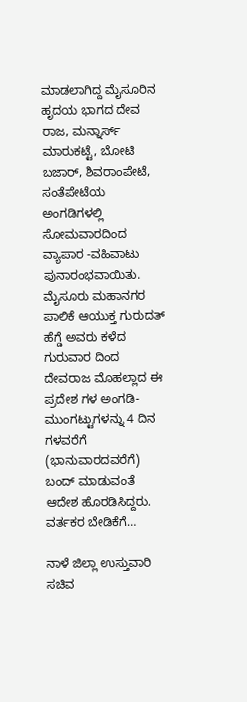ಮಾಡಲಾಗಿದ್ದ ಮೈಸೂರಿನ ಹೃದಯ ಭಾಗದ ದೇವ ರಾಜ, ಮನ್ನಾರ್ಸ್ ಮಾರುಕಟ್ಟೆ, ಬೋಟಿ ಬಜಾರ್, ಶಿವರಾಂಪೇಟೆ, ಸಂತೆಪೇಟೆಯ ಅಂಗಡಿಗಳಲ್ಲಿ ಸೋಮವಾರದಿಂದ ವ್ಯಾಪಾರ -ವಹಿವಾಟು ಪುನಾರಂಭವಾಯಿತು. ಮೈಸೂರು ಮಹಾನಗರ ಪಾಲಿಕೆ ಆಯುಕ್ತ ಗುರುದತ್ ಹೆಗ್ಡೆ ಅವರು ಕಳೆದ ಗುರುವಾರ ದಿಂದ ದೇವರಾಜ ಮೊಹಲ್ಲಾದ ಈ ಪ್ರದೇಶ ಗಳ ಅಂಗಡಿ-ಮುಂಗಟ್ಟುಗಳನ್ನು 4 ದಿನ ಗಳವರೆಗೆ (ಭಾನುವಾರದವರೆಗೆ) ಬಂದ್ ಮಾಡುವಂತೆ ಆದೇಶ ಹೊರಡಿಸಿದ್ದರು. ವರ್ತಕರ ಬೇಡಿಕೆಗೆ…

ನಾಳೆ ಜಿಲ್ಲಾ ಉಸ್ತುವಾರಿ ಸಚಿವ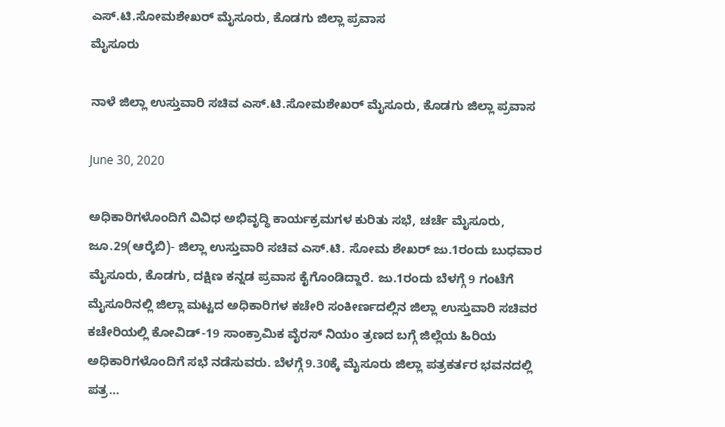ಎಸ್.ಟಿ.ಸೋಮಶೇಖರ್ ಮೈಸೂರು, ಕೊಡಗು ಜಿಲ್ಲಾ ಪ್ರವಾಸ
ಮೈಸೂರು

ನಾಳೆ ಜಿಲ್ಲಾ ಉಸ್ತುವಾರಿ ಸಚಿವ ಎಸ್.ಟಿ.ಸೋಮಶೇಖರ್ ಮೈಸೂರು, ಕೊಡಗು ಜಿಲ್ಲಾ ಪ್ರವಾಸ

June 30, 2020

ಅಧಿಕಾರಿಗಳೊಂದಿಗೆ ವಿವಿಧ ಅಭಿವೃದ್ಧಿ ಕಾರ್ಯಕ್ರಮಗಳ ಕುರಿತು ಸಭೆ, ಚರ್ಚೆ ಮೈಸೂರು, ಜೂ.29(ಆರ್‍ಕೆಬಿ)- ಜಿಲ್ಲಾ ಉಸ್ತುವಾರಿ ಸಚಿವ ಎಸ್.ಟಿ. ಸೋಮ ಶೇಖರ್ ಜು.1ರಂದು ಬುಧವಾರ ಮೈಸೂರು, ಕೊಡಗು, ದಕ್ಷಿಣ ಕನ್ನಡ ಪ್ರವಾಸ ಕೈಗೊಂಡಿದ್ದಾರೆ. ಜು.1ರಂದು ಬೆಳಗ್ಗೆ 9 ಗಂಟೆಗೆ ಮೈಸೂರಿನಲ್ಲಿ ಜಿಲ್ಲಾ ಮಟ್ಟದ ಅಧಿಕಾರಿಗಳ ಕಚೇರಿ ಸಂಕೀರ್ಣದಲ್ಲಿನ ಜಿಲ್ಲಾ ಉಸ್ತುವಾರಿ ಸಚಿವರ ಕಚೇರಿಯಲ್ಲಿ ಕೋವಿಡ್-19 ಸಾಂಕ್ರಾಮಿಕ ವೈರಸ್ ನಿಯಂ ತ್ರಣದ ಬಗ್ಗೆ ಜಿಲ್ಲೆಯ ಹಿರಿಯ ಅಧಿಕಾರಿಗಳೊಂದಿಗೆ ಸಭೆ ನಡೆಸುವರು. ಬೆಳಗ್ಗೆ 9.30ಕ್ಕೆ ಮೈಸೂರು ಜಿಲ್ಲಾ ಪತ್ರಕರ್ತರ ಭವನದಲ್ಲಿ ಪತ್ರ…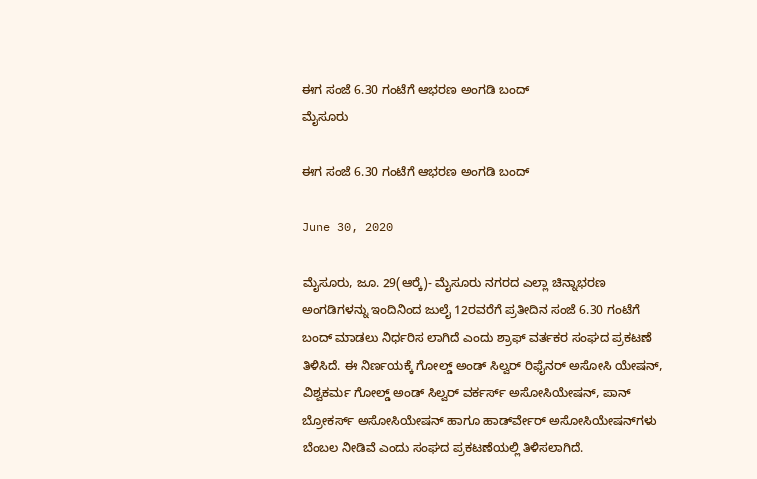ಈಗ ಸಂಜೆ 6.30 ಗಂಟೆಗೆ ಆಭರಣ ಅಂಗಡಿ ಬಂದ್
ಮೈಸೂರು

ಈಗ ಸಂಜೆ 6.30 ಗಂಟೆಗೆ ಆಭರಣ ಅಂಗಡಿ ಬಂದ್

June 30, 2020

ಮೈಸೂರು, ಜೂ. 29(ಆರ್‍ಕೆ)- ಮೈಸೂರು ನಗರದ ಎಲ್ಲಾ ಚಿನ್ನಾಭರಣ ಅಂಗಡಿಗಳನ್ನು ಇಂದಿನಿಂದ ಜುಲೈ 12ರವರೆಗೆ ಪ್ರತೀದಿನ ಸಂಜೆ 6.30 ಗಂಟೆಗೆ ಬಂದ್ ಮಾಡಲು ನಿರ್ಧರಿಸ ಲಾಗಿದೆ ಎಂದು ಶ್ರಾಫ್ ವರ್ತಕರ ಸಂಘದ ಪ್ರಕಟಣೆ ತಿಳಿಸಿದೆ. ಈ ನಿರ್ಣಯಕ್ಕೆ ಗೋಲ್ಡ್ ಅಂಡ್ ಸಿಲ್ವರ್ ರಿಫೈನರ್ ಅಸೋಸಿ ಯೇಷನ್, ವಿಶ್ವಕರ್ಮ ಗೋಲ್ಡ್ ಅಂಡ್ ಸಿಲ್ವರ್ ವರ್ಕರ್ಸ್ ಅಸೋಸಿಯೇಷನ್, ಪಾನ್ ಬ್ರೋಕರ್ಸ್ ಅಸೋಸಿಯೇಷನ್ ಹಾಗೂ ಹಾರ್ಡ್‍ವೇರ್ ಅಸೋಸಿಯೇಷನ್‍ಗಳು ಬೆಂಬಲ ನೀಡಿವೆ ಎಂದು ಸಂಘದ ಪ್ರಕಟಣೆಯಲ್ಲಿ ತಿಳಿಸಲಾಗಿದೆ.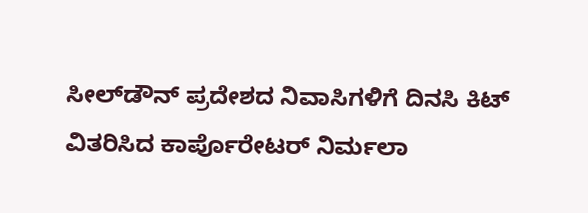ಸೀಲ್‍ಡೌನ್ ಪ್ರದೇಶದ ನಿವಾಸಿಗಳಿಗೆ ದಿನಸಿ ಕಿಟ್ ವಿತರಿಸಿದ ಕಾರ್ಪೊರೇಟರ್ ನಿರ್ಮಲಾ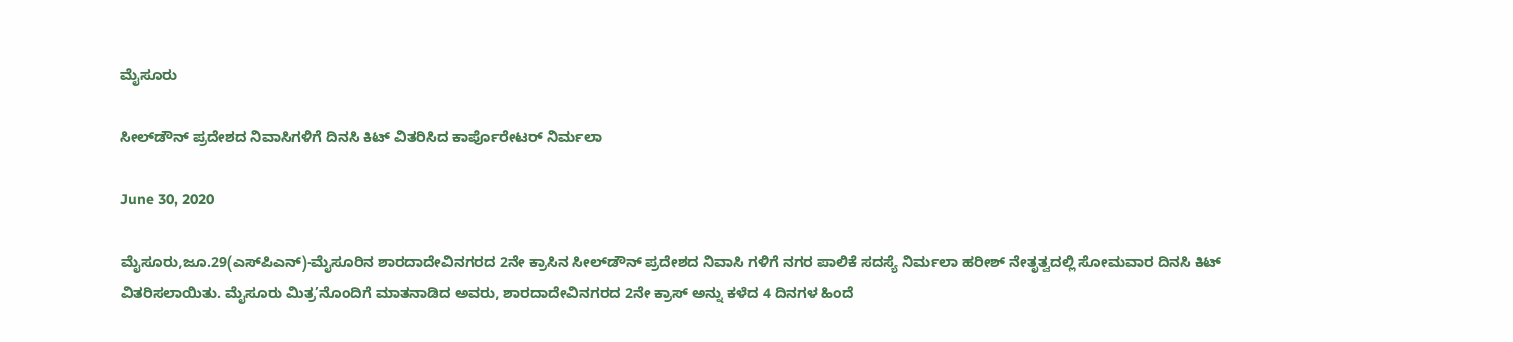ಮೈಸೂರು

ಸೀಲ್‍ಡೌನ್ ಪ್ರದೇಶದ ನಿವಾಸಿಗಳಿಗೆ ದಿನಸಿ ಕಿಟ್ ವಿತರಿಸಿದ ಕಾರ್ಪೊರೇಟರ್ ನಿರ್ಮಲಾ

June 30, 2020

ಮೈಸೂರು,ಜೂ.29(ಎಸ್‍ಪಿಎನ್)-ಮೈಸೂರಿನ ಶಾರದಾದೇವಿನಗರದ 2ನೇ ಕ್ರಾಸಿನ ಸೀಲ್‍ಡೌನ್ ಪ್ರದೇಶದ ನಿವಾಸಿ ಗಳಿಗೆ ನಗರ ಪಾಲಿಕೆ ಸದಸ್ಯೆ ನಿರ್ಮಲಾ ಹರೀಶ್ ನೇತೃತ್ವದಲ್ಲಿ ಸೋಮವಾರ ದಿನಸಿ ಕಿಟ್ ವಿತರಿಸಲಾಯಿತು. ಮೈಸೂರು ಮಿತ್ರ’ನೊಂದಿಗೆ ಮಾತನಾಡಿದ ಅವರು, ಶಾರದಾದೇವಿನಗರದ 2ನೇ ಕ್ರಾಸ್ ಅನ್ನು ಕಳೆದ 4 ದಿನಗಳ ಹಿಂದೆ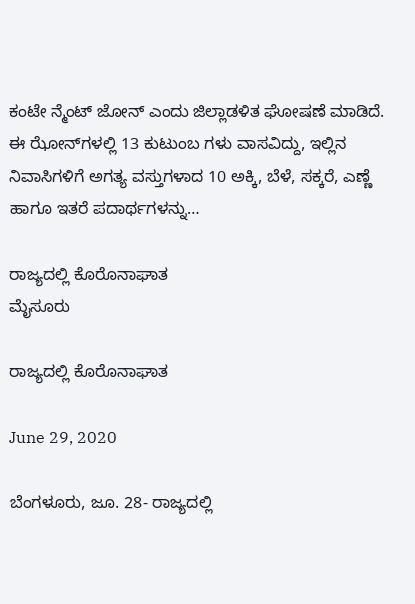ಕಂಟೇ ನ್ಮೆಂಟ್ ಜೋನ್ ಎಂದು ಜಿಲ್ಲಾಡಳಿತ ಘೋಷಣೆ ಮಾಡಿದೆ. ಈ ಝೋನ್‍ಗಳಲ್ಲಿ 13 ಕುಟುಂಬ ಗಳು ವಾಸವಿದ್ದು, ಇಲ್ಲಿನ ನಿವಾಸಿಗಳಿಗೆ ಅಗತ್ಯ ವಸ್ತುಗಳಾದ 10 ಅಕ್ಕಿ, ಬೆಳೆ, ಸಕ್ಕರೆ, ಎಣ್ಣೆ ಹಾಗೂ ಇತರೆ ಪದಾರ್ಥಗಳನ್ನು…

ರಾಜ್ಯದಲ್ಲಿ ಕೊರೊನಾಘಾತ
ಮೈಸೂರು

ರಾಜ್ಯದಲ್ಲಿ ಕೊರೊನಾಘಾತ

June 29, 2020

ಬೆಂಗಳೂರು, ಜೂ. 28- ರಾಜ್ಯದಲ್ಲಿ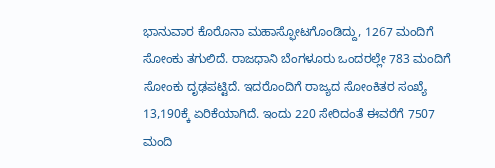ಭಾನುವಾರ ಕೊರೊನಾ ಮಹಾಸ್ಫೋಟಗೊಂಡಿದ್ದು, 1267 ಮಂದಿಗೆ ಸೋಂಕು ತಗುಲಿದೆ. ರಾಜಧಾನಿ ಬೆಂಗಳೂರು ಒಂದರಲ್ಲೇ 783 ಮಂದಿಗೆ ಸೋಂಕು ದೃಢಪಟ್ಟಿದೆ. ಇದರೊಂದಿಗೆ ರಾಜ್ಯದ ಸೋಂಕಿತರ ಸಂಖ್ಯೆ 13,190ಕ್ಕೆ ಏರಿಕೆಯಾಗಿದೆ. ಇಂದು 220 ಸೇರಿದಂತೆ ಈವರೆಗೆ 7507 ಮಂದಿ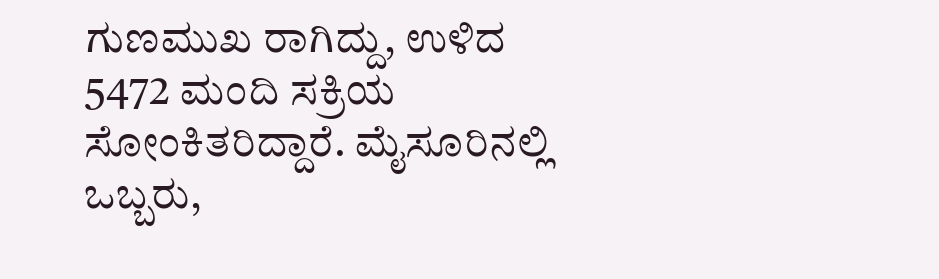ಗುಣಮುಖ ರಾಗಿದ್ದು, ಉಳಿದ 5472 ಮಂದಿ ಸಕ್ರಿಯ ಸೋಂಕಿತರಿದ್ದಾರೆ. ಮೈಸೂರಿನಲ್ಲಿ ಒಬ್ಬರು,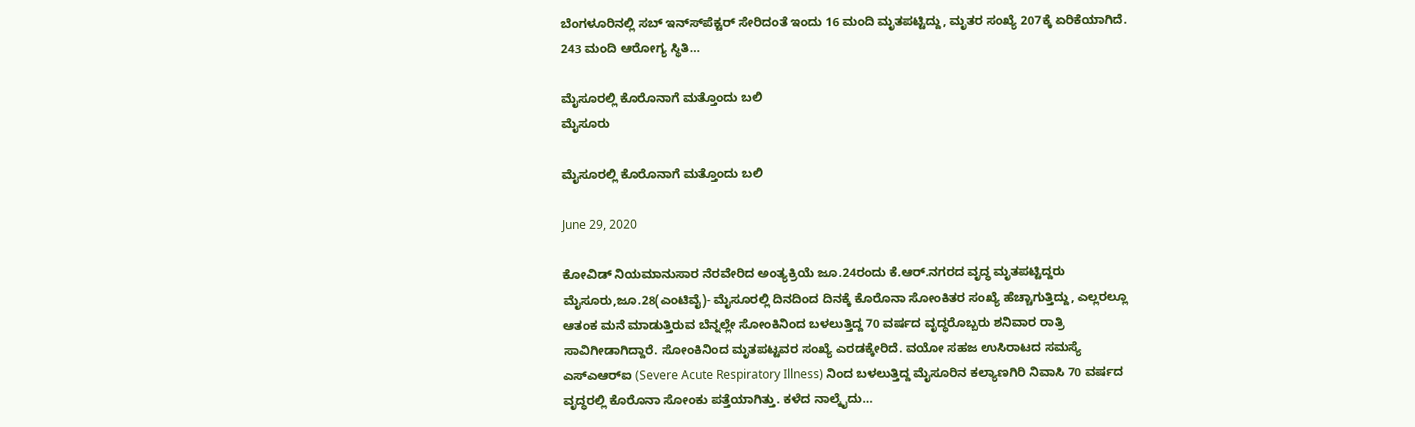ಬೆಂಗಳೂರಿನಲ್ಲಿ ಸಬ್ ಇನ್ಸ್‍ಪೆಕ್ಟರ್ ಸೇರಿದಂತೆ ಇಂದು 16 ಮಂದಿ ಮೃತಪಟ್ಟಿದ್ದು, ಮೃತರ ಸಂಖ್ಯೆ 207ಕ್ಕೆ ಏರಿಕೆಯಾಗಿದೆ. 243 ಮಂದಿ ಆರೋಗ್ಯ ಸ್ಥಿತಿ…

ಮೈಸೂರಲ್ಲಿ ಕೊರೊನಾಗೆ ಮತ್ತೊಂದು ಬಲಿ
ಮೈಸೂರು

ಮೈಸೂರಲ್ಲಿ ಕೊರೊನಾಗೆ ಮತ್ತೊಂದು ಬಲಿ

June 29, 2020

ಕೋವಿಡ್ ನಿಯಮಾನುಸಾರ ನೆರವೇರಿದ ಅಂತ್ಯಕ್ರಿಯೆ ಜೂ.24ರಂದು ಕೆ.ಆರ್.ನಗರದ ವೃದ್ಧ ಮೃತಪಟ್ಟಿದ್ದರು ಮೈಸೂರು,ಜೂ.28(ಎಂಟಿವೈ)- ಮೈಸೂರಲ್ಲಿ ದಿನದಿಂದ ದಿನಕ್ಕೆ ಕೊರೊನಾ ಸೋಂಕಿತರ ಸಂಖ್ಯೆ ಹೆಚ್ಚಾಗುತ್ತಿದ್ದು, ಎಲ್ಲರಲ್ಲೂ ಆತಂಕ ಮನೆ ಮಾಡುತ್ತಿರುವ ಬೆನ್ನಲ್ಲೇ ಸೋಂಕಿನಿಂದ ಬಳಲುತ್ತಿದ್ದ 70 ವರ್ಷದ ವೃದ್ಧರೊಬ್ಬರು ಶನಿವಾರ ರಾತ್ರಿ ಸಾವಿಗೀಡಾಗಿದ್ದಾರೆ. ಸೋಂಕಿನಿಂದ ಮೃತಪಟ್ಟವರ ಸಂಖ್ಯೆ ಎರಡಕ್ಕೇರಿದೆ. ವಯೋ ಸಹಜ ಉಸಿರಾಟದ ಸಮಸ್ಯೆ ಎಸ್‍ಎಆರ್‍ಐ (Severe Acute Respiratory Illness) ನಿಂದ ಬಳಲುತ್ತಿದ್ದ ಮೈಸೂರಿನ ಕಲ್ಯಾಣಗಿರಿ ನಿವಾಸಿ 70 ವರ್ಷದ ವೃದ್ಧರಲ್ಲಿ ಕೊರೊನಾ ಸೋಂಕು ಪತ್ತೆಯಾಗಿತ್ತು. ಕಳೆದ ನಾಲ್ಕೈದು…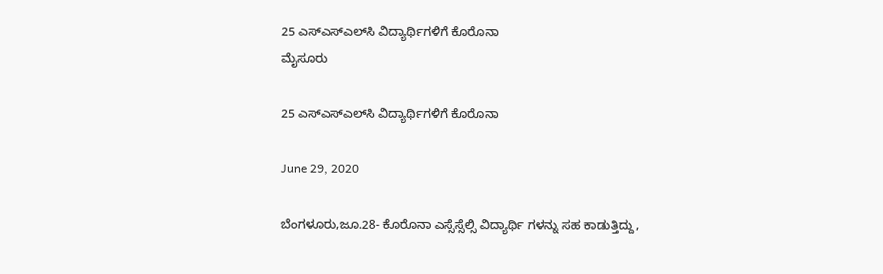25 ಎಸ್‍ಎಸ್‍ಎಲ್‍ಸಿ ವಿದ್ಯಾರ್ಥಿಗಳಿಗೆ ಕೊರೊನಾ
ಮೈಸೂರು

25 ಎಸ್‍ಎಸ್‍ಎಲ್‍ಸಿ ವಿದ್ಯಾರ್ಥಿಗಳಿಗೆ ಕೊರೊನಾ

June 29, 2020

ಬೆಂಗಳೂರು,ಜೂ.28- ಕೊರೊನಾ ಎಸ್ಸೆಸ್ಸೆಲ್ಸಿ ವಿದ್ಯಾರ್ಥಿ ಗಳನ್ನು ಸಹ ಕಾಡುತ್ತಿದ್ದು,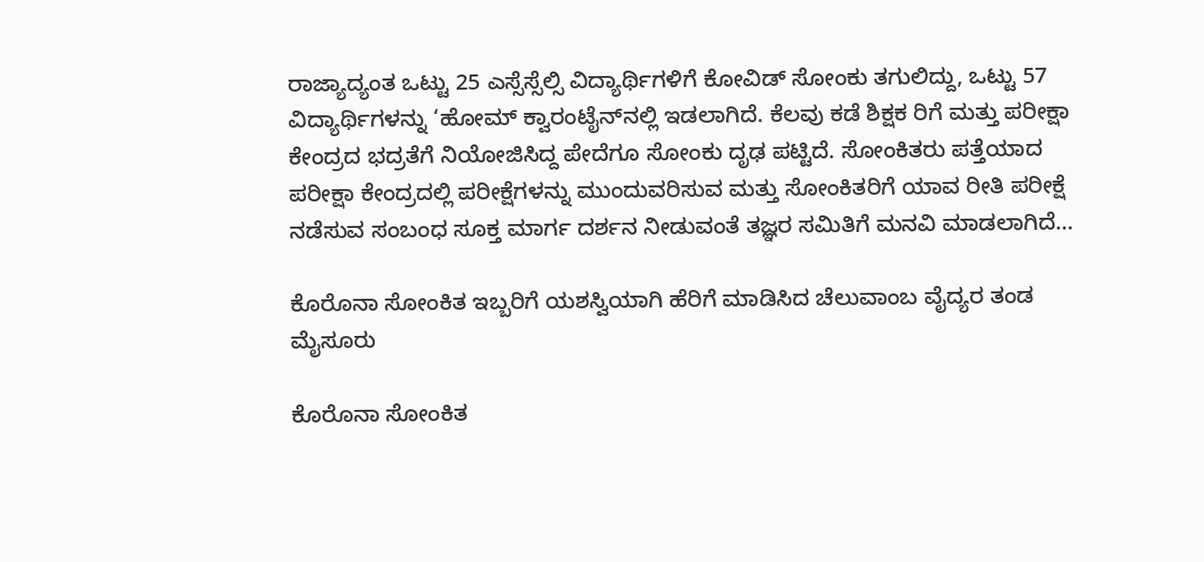ರಾಜ್ಯಾದ್ಯಂತ ಒಟ್ಟು 25 ಎಸ್ಸೆಸ್ಸೆಲ್ಸಿ ವಿದ್ಯಾರ್ಥಿಗಳಿಗೆ ಕೋವಿಡ್ ಸೋಂಕು ತಗುಲಿದ್ದು, ಒಟ್ಟು 57 ವಿದ್ಯಾರ್ಥಿಗಳನ್ನು ‘ಹೋಮ್ ಕ್ವಾರಂಟೈನ್‍ನಲ್ಲಿ ಇಡಲಾಗಿದೆ. ಕೆಲವು ಕಡೆ ಶಿಕ್ಷಕ ರಿಗೆ ಮತ್ತು ಪರೀಕ್ಷಾ ಕೇಂದ್ರದ ಭದ್ರತೆಗೆ ನಿಯೋಜಿಸಿದ್ದ ಪೇದೆಗೂ ಸೋಂಕು ದೃಢ ಪಟ್ಟಿದೆ. ಸೋಂಕಿತರು ಪತ್ತೆಯಾದ ಪರೀಕ್ಷಾ ಕೇಂದ್ರದಲ್ಲಿ ಪರೀಕ್ಷೆಗಳನ್ನು ಮುಂದುವರಿಸುವ ಮತ್ತು ಸೋಂಕಿತರಿಗೆ ಯಾವ ರೀತಿ ಪರೀಕ್ಷೆ ನಡೆಸುವ ಸಂಬಂಧ ಸೂಕ್ತ ಮಾರ್ಗ ದರ್ಶನ ನೀಡುವಂತೆ ತಜ್ಞರ ಸಮಿತಿಗೆ ಮನವಿ ಮಾಡಲಾಗಿದೆ…

ಕೊರೊನಾ ಸೋಂಕಿತ ಇಬ್ಬರಿಗೆ ಯಶಸ್ವಿಯಾಗಿ ಹೆರಿಗೆ ಮಾಡಿಸಿದ ಚೆಲುವಾಂಬ ವೈದ್ಯರ ತಂಡ
ಮೈಸೂರು

ಕೊರೊನಾ ಸೋಂಕಿತ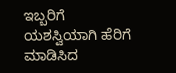ಇಬ್ಬರಿಗೆ ಯಶಸ್ವಿಯಾಗಿ ಹೆರಿಗೆ ಮಾಡಿಸಿದ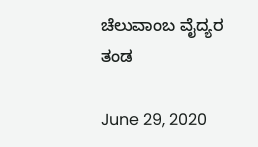ಚೆಲುವಾಂಬ ವೈದ್ಯರ ತಂಡ

June 29, 2020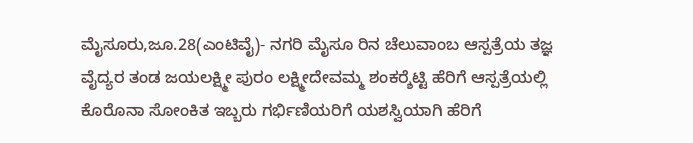ಮೈಸೂರು,ಜೂ.28(ಎಂಟಿವೈ)- ನಗರಿ ಮೈಸೂ ರಿನ ಚೆಲುವಾಂಬ ಆಸ್ಪತ್ರೆಯ ತಜ್ಞ ವೈದ್ಯರ ತಂಡ ಜಯಲಕ್ಷ್ಮೀ ಪುರಂ ಲಕ್ಷ್ಮೀದೇವಮ್ಮ ಶಂಕರ್‍ಶೆಟ್ಟಿ ಹೆರಿಗೆ ಆಸ್ಪತ್ರೆಯಲ್ಲಿ ಕೊರೊನಾ ಸೋಂಕಿತ ಇಬ್ಬರು ಗರ್ಭಿಣಿಯರಿಗೆ ಯಶಸ್ವಿಯಾಗಿ ಹೆರಿಗೆ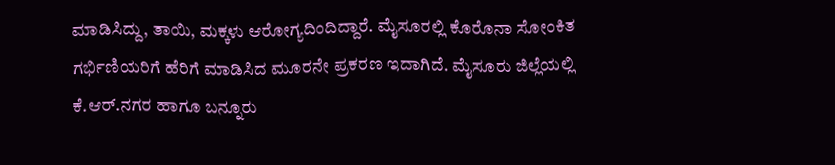ಮಾಡಿಸಿದ್ದು, ತಾಯಿ, ಮಕ್ಕಳು ಆರೋಗ್ಯದಿಂದಿದ್ದಾರೆ. ಮೈಸೂರಲ್ಲಿ ಕೊರೊನಾ ಸೋಂಕಿತ ಗರ್ಭಿಣಿಯರಿಗೆ ಹೆರಿಗೆ ಮಾಡಿಸಿದ ಮೂರನೇ ಪ್ರಕರಣ ಇದಾಗಿದೆ. ಮೈಸೂರು ಜಿಲ್ಲೆಯಲ್ಲಿ ಕೆ.ಆರ್.ನಗರ ಹಾಗೂ ಬನ್ನೂರು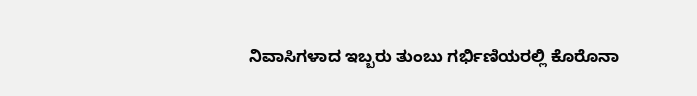ನಿವಾಸಿಗಳಾದ ಇಬ್ಬರು ತುಂಬು ಗರ್ಭಿಣಿಯರಲ್ಲಿ ಕೊರೊನಾ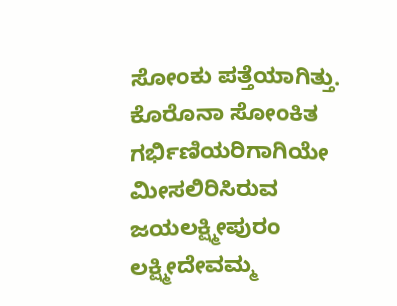ಸೋಂಕು ಪತ್ತೆಯಾಗಿತ್ತು. ಕೊರೊನಾ ಸೋಂಕಿತ ಗರ್ಭಿಣಿಯರಿಗಾಗಿಯೇ ಮೀಸಲಿರಿಸಿರುವ ಜಯಲಕ್ಷ್ಮೀಪುರಂ ಲಕ್ಷ್ಮೀದೇವಮ್ಮ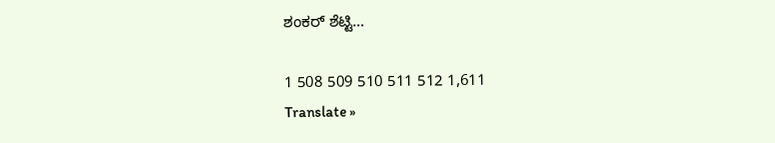ಶಂಕರ್ ಶೆಟ್ಟಿ…

1 508 509 510 511 512 1,611
Translate »